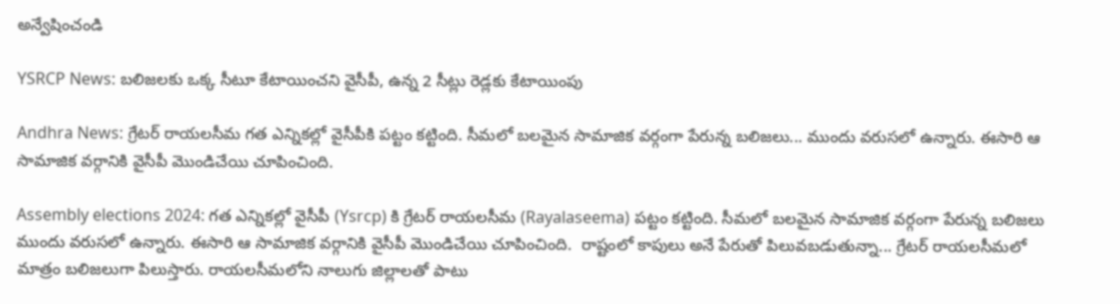అన్వేషించండి

YSRCP News: బలిజలకు ఒక్క సీటూ కేటాయించని వైసీపీ, ఉన్న 2 సీట్లు రెడ్లకు కేటాయింపు

Andhra News: గ్రేటర్ రాయలసీమ గత ఎన్నికల్లో వైసీపీకి పట్టం కట్టింది. సీమలో బలమైన సామాజిక వర్గంగా పేరున్న బలిజలు... ముందు వరుసలో ఉన్నారు. ఈసారి ఆ సామాజిక వర్గానికి వైసీపీ మొండిచేయి చూపించింది.

Assembly elections 2024: గత ఎన్నికల్లో వైసీపీ (Ysrcp) కి గ్రేటర్ రాయలసీమ (Rayalaseema) పట్టం కట్టింది. సీమలో బలమైన సామాజిక వర్గంగా పేరున్న బలిజలు ముందు వరుసలో ఉన్నారు. ఈసారి ఆ సామాజిక వర్గానికి వైసీపీ మొండిచేయి చూపించింది.  రాష్టంలో కాపులు అనే పేరుతో పిలువబడుతున్నా... గ్రేటర్ రాయలసీమలో మాత్రం బలిజలుగా పిలుస్తారు. రాయలసీమలోని నాలుగు జిల్లాలతో పాటు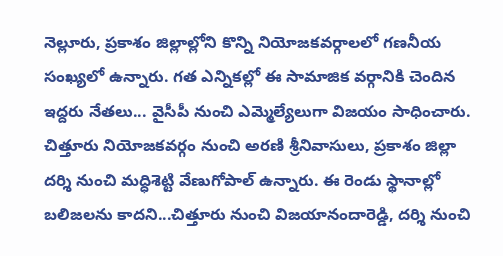నెల్లూరు, ప్రకాశం జిల్లాల్లోని కొన్ని నియోజకవర్గాలలో గణనీయ సంఖ్యలో ఉన్నారు. గత ఎన్నికల్లో ఈ సామాజిక వర్గానికి చెందిన ఇద్దరు నేతలు... వైసీపీ నుంచి ఎమ్మెల్యేలుగా విజయం సాధించారు.  చిత్తూరు నియోజకవర్గం నుంచి అరణి శ్రీనివాసులు, ప్రకాశం జిల్లా దర్శి నుంచి మద్ధిశెట్టి వేణుగోపాల్‌ ఉన్నారు. ఈ రెండు స్థానాల్లో బలిజలను కాదని...చిత్తూరు నుంచి విజయానందారెడ్డి, దర్శి నుంచి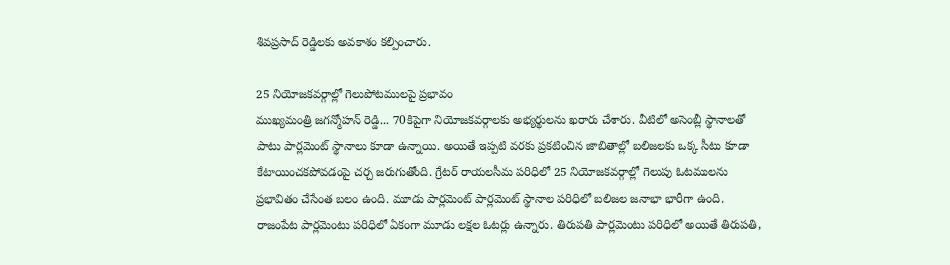శివప్రసాద్ రెడ్డిలకు అవకాశం కల్పించారు.

25 నియోజకవర్గాల్లో గెలుపోటములపై ప్రభావం
ముఖ్యమంత్రి జగన్మోహన్‌ రెడ్డి... 70కిపైగా నియోజకవర్గాలకు అభ్యర్థులను ఖరారు చేశారు. వీటిలో అసెంబ్లీ స్థానాలతో పాటు పార్లమెంట్‌ స్థానాలు కూడా ఉన్నాయి. అయితే ఇప్పటి వరకు ప్రకటించిన జాబితాల్లో బలిజలకు ఒక్క సీటు కూడా కేటాయించకపోవడంపై చర్చ జరుగుతోంది. గ్రేటర్ రాయలసీమ పరిధిలో 25 నియోజకవర్గాల్లో గెలుపు ఓటములను ప్రభావితం చేసేంత బలం ఉంది. మూడు పార్లమెంట్‌ పార్లమెంట్‌ స్థానాల పరిధిలో బలిజల జనాభా భారీగా ఉంది. రాజంపేట పార్లమెంటు పరిధిలో ఏకంగా మూడు లక్షల ఓటర్లు ఉన్నారు. తిరుపతి పార్లమెంటు పరిధిలో అయితే తిరుపతి,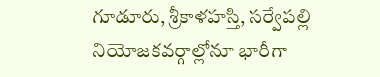గూడూరు, శ్రీకాళహస్తి, సర్వేపల్లి నియోజకవర్గాల్లోనూ భారీగా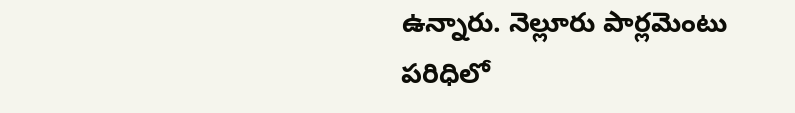ఉన్నారు. నెల్లూరు పార్లమెంటు పరిధిలో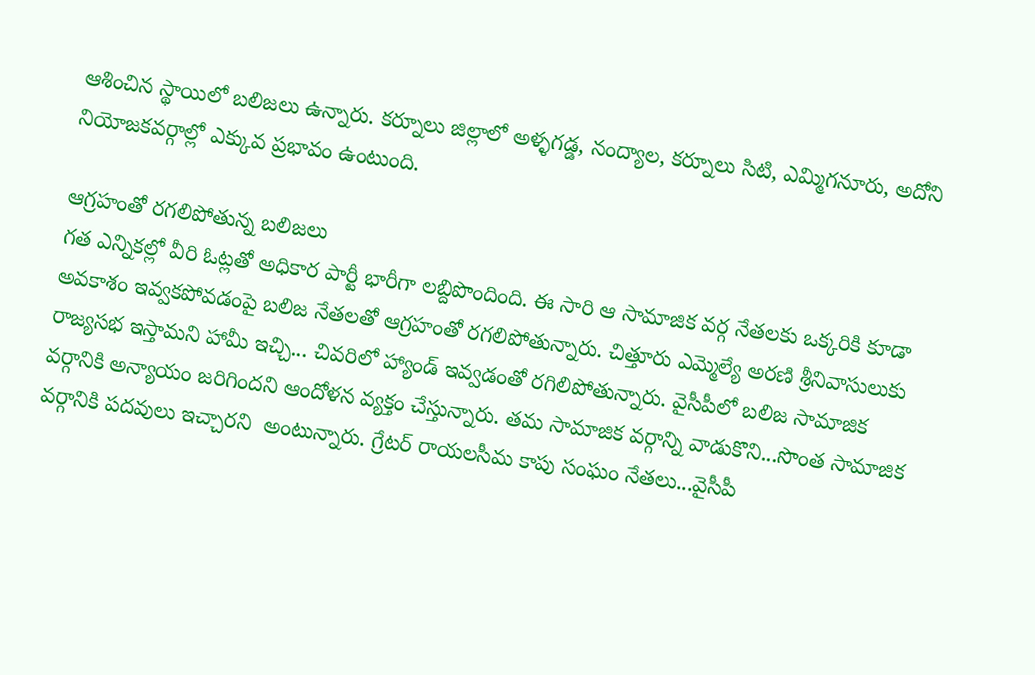ఆశించిన స్థాయిలో బలిజలు ఉన్నారు. కర్నూలు జిల్లాలో అళ్ళగడ్డ, నంద్యాల, కర్నూలు సిటి, ఎమ్మిగనూరు, అదోని నియోజకవర్గాల్లో ఎక్కువ ప్రభావం ఉంటుంది.

ఆగ్రహంతో రగలిపోతున్న బలిజలు
గత ఎన్నికల్లో వీరి ఓట్లతో అధికార పార్టీ భారీగా లబ్దిపొందింది. ఈ సారి ఆ సామాజిక వర్గ నేతలకు ఒక్కరికి కూడా అవకాశం ఇవ్వకపోవడంపై బలిజ నేతలతో ఆగ్రహంతో రగలిపోతున్నారు. చిత్తూరు ఎమ్మెల్యే అరణి శ్రీనివాసులుకు రాజ్యసభ ఇస్తామని హామీ ఇచ్చి... చివరిలో హ్యాండ్ ఇవ్వడంతో రగిలిపోతున్నారు. వైసీపీలో బలిజ సామాజిక వర్గానికి అన్యాయం జరిగిందని ఆందోళన వ్యక్తం చేస్తున్నారు. తమ సామాజిక వర్గాన్ని వాడుకొని...సొంత సామాజిక వర్గానికి పదవులు ఇచ్చారని  అంటున్నారు. గ్రేటర్ రాయలసీమ కాపు సంఘం నేతలు...వైసీపీ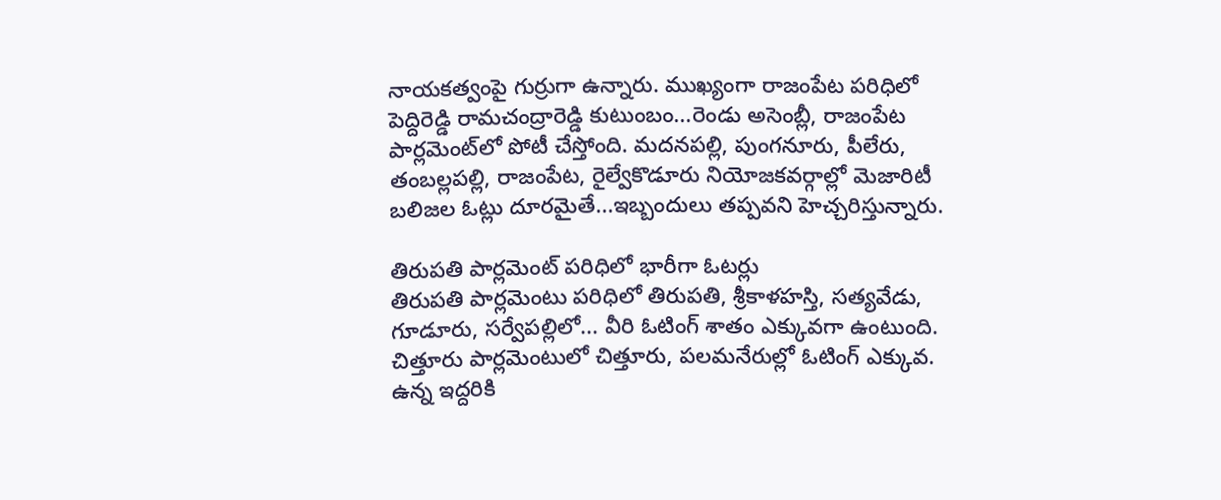నాయకత్వంపై గుర్రుగా ఉన్నారు. ముఖ్యంగా రాజంపేట పరిధిలో పెద్దిరెడ్డి రామచంద్రారెడ్డి కుటుంబం...రెండు అసెంబ్లీ, రాజంపేట పార్లమెంట్‌లో పోటీ చేస్తోంది. మదనపల్లి, పుంగనూరు, పీలేరు, తంబల్లపల్లి, రాజంపేట, రైల్వేకొడూరు నియోజకవర్గాల్లో మెజారిటీ బలిజల ఓట్లు దూరమైతే...ఇబ్బందులు తప్పవని హెచ్చరిస్తున్నారు.

తిరుపతి పార్లమెంట్ పరిధిలో భారీగా ఓటర్లు
తిరుపతి పార్లమెంటు పరిధిలో తిరుపతి, శ్రీకాళహస్తి, సత్యవేడు, గూడూరు, సర్వేపల్లిలో... వీరి ఓటింగ్ శాతం ఎక్కువగా ఉంటుంది. చిత్తూరు పార్లమెంటులో చిత్తూరు, పలమనేరుల్లో ఓటింగ్ ఎక్కువ. ఉన్న ఇద్దరికి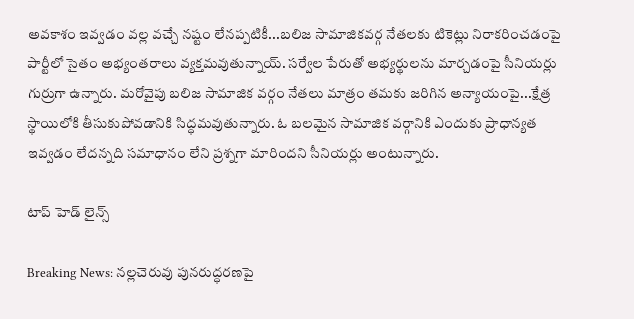అవకాశం ఇవ్వడం వల్ల వచ్చే నష్టం లేనప్పటికీ...బలిజ సామాజికవర్గ నేతలకు టికెట్లు నిరాకరించడంపై పార్టీలో సైతం అభ్యంతరాలు వ్యక్తమవుతున్నాయ్. సర్వేల పేరుతో అభ్యర్థులను మార్చడంపై సీనియర్లు గుర్రుగా ఉన్నారు. మరోవైపు బలిజ సామాజిక వర్గం నేతలు మాత్రం తమకు జరిగిన అన్యాయంపై...క్షేత్ర స్థాయిలోకి తీసుకుపోవడానికి సిద్ధమవుతున్నారు. ఓ బలమైన సామాజిక వర్గానికి ఎందుకు ప్రాధాన్యత ఇవ్వడం లేదన్నది సమాధానం లేని ప్రశ్నగా మారిందని సీనియర్లు అంటున్నారు.

టాప్ హెడ్ లైన్స్

Breaking News: నల్లచెరువు పునరుద్ధరణపై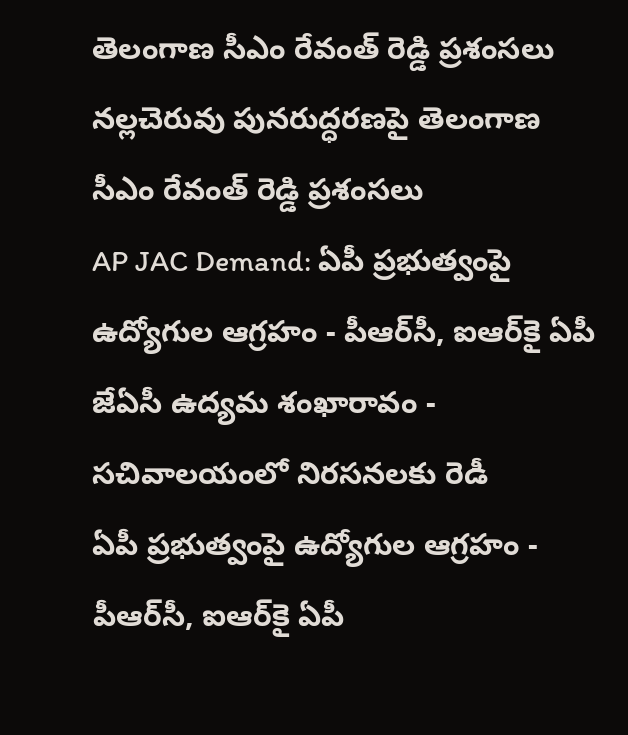తెలంగాణ సీఎం రేవంత్ రెడ్డి ప్రశంసలు
నల్లచెరువు పునరుద్ధరణపై తెలంగాణ సీఎం రేవంత్ రెడ్డి ప్రశంసలు
AP JAC Demand: ఏపీ ప్రభుత్వంపై ఉద్యోగుల ఆగ్రహం - పీఆర్‌సీ, ఐఆర్‌కై ఏపీ జేఏసీ ఉద్యమ శంఖారావం - సచివాలయంలో నిరసనలకు రెడీ
ఏపీ ప్రభుత్వంపై ఉద్యోగుల ఆగ్రహం - పీఆర్‌సీ, ఐఆర్‌కై ఏపీ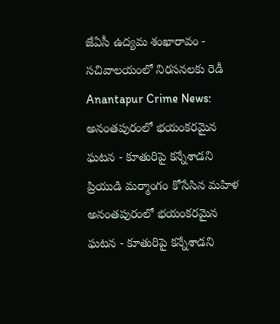జేఏసీ ఉద్యమ శంఖారావం - సచివాలయంలో నిరసనలకు రెడీ
Anantapur Crime News: అనంతపురంలో భయంకరమైన ఘటన - కూతురిపై కన్నేశాడని ప్రియుడి మర్మాంగం కోసేసిన మహిళ
అనంతపురంలో భయంకరమైన ఘటన - కూతురిపై కన్నేశాడని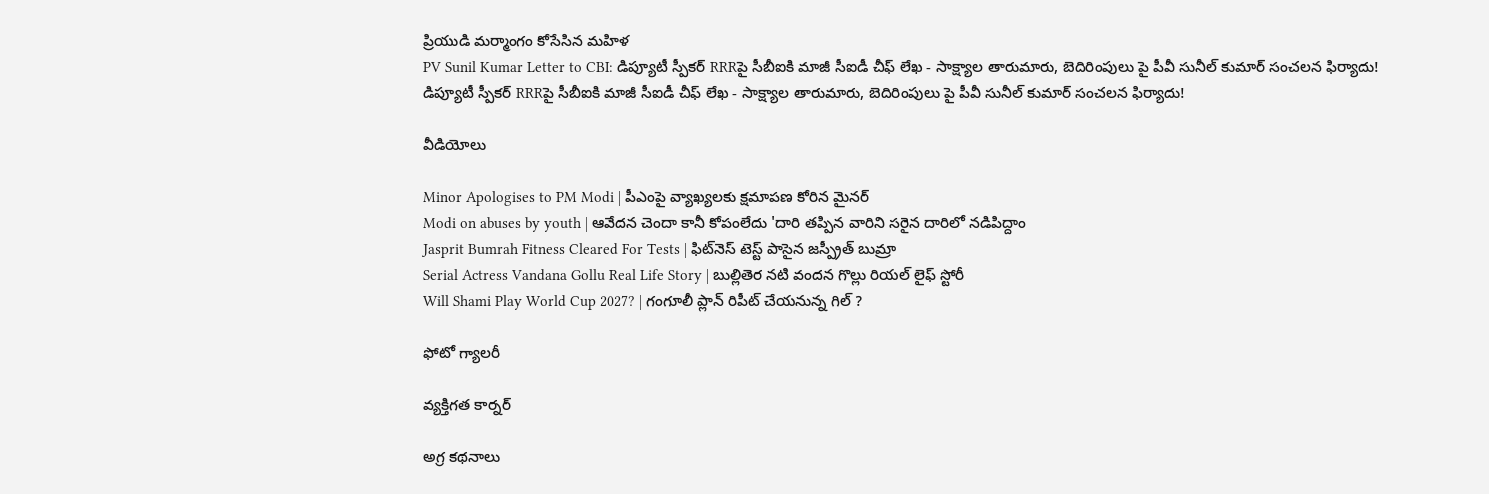ప్రియుడి మర్మాంగం కోసేసిన మహిళ
PV Sunil Kumar Letter to CBI: డిప్యూటీ స్పీకర్ RRRపై సీబీఐకి మాజీ సీఐడీ చీఫ్ లేఖ - సాక్ష్యాల తారుమారు, బెదిరింపులు పై పీవీ సునీల్ కుమార్ సంచలన ఫిర్యాదు!
డిప్యూటీ స్పీకర్ RRRపై సీబీఐకి మాజీ సీఐడీ చీఫ్ లేఖ - సాక్ష్యాల తారుమారు, బెదిరింపులు పై పీవీ సునీల్ కుమార్ సంచలన ఫిర్యాదు!

వీడియోలు

Minor Apologises to PM Modi | పీఎంపై వ్యాఖ్యలకు క్షమాపణ కోరిన మైనర్
Modi on abuses by youth | ఆవేదన చెందా కానీ కోపంలేదు 'దారి తప్పిన వారిని సరైన దారిలో నడిపిద్దాం
Jasprit Bumrah Fitness Cleared For Tests | ఫిట్‌నెస్ టెస్ట్ పాసైన జస్ప్రీత్ బుమ్రా
Serial Actress Vandana Gollu Real Life Story | బుల్లితెర నటి వందన గొల్లు రియల్ లైఫ్ స్టోరీ
Will Shami Play World Cup 2027? | గంగూలీ ప్లాన్ రిపీట్ చేయనున్న గిల్ ?

ఫోటో గ్యాలరీ

వ్యక్తిగత కార్నర్

అగ్ర కథనాలు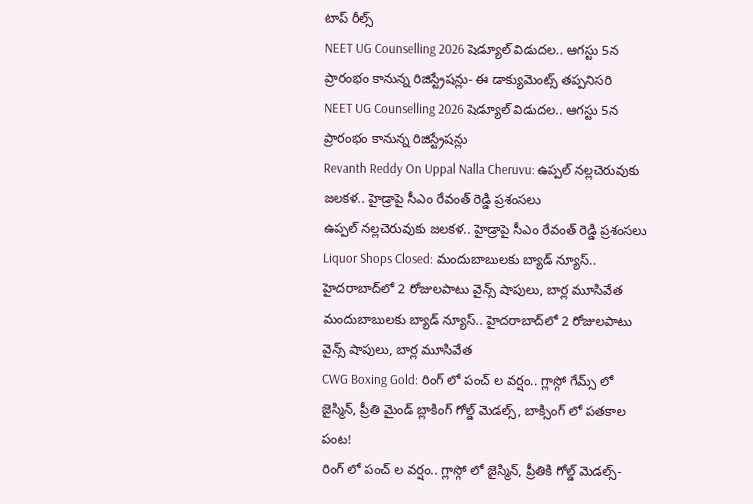టాప్ రీల్స్
NEET UG Counselling 2026 షెడ్యూల్ విడుదల.. ఆగస్టు 5న ప్రారంభం కానున్న రిజిస్ట్రేషన్లు- ఈ డాక్యుమెంట్స్ తప్పనిసరి
NEET UG Counselling 2026 షెడ్యూల్ విడుదల.. ఆగస్టు 5న ప్రారంభం కానున్న రిజిస్ట్రేషన్లు
Revanth Reddy On Uppal Nalla Cheruvu: ఉప్పల్ నల్లచెరువుకు జలకళ.. హైడ్రాపై సీఎం రేవంత్ రెడ్డి ప్రశంసలు
ఉప్పల్ నల్లచెరువుకు జలకళ.. హైడ్రాపై సీఎం రేవంత్ రెడ్డి ప్రశంసలు
Liquor Shops Closed: మందుబాబులకు బ్యాడ్ న్యూస్.. హైదరాబాద్‌లో 2 రోజులపాటు వైన్స్ షాపులు, బార్ల మూసివేత
మందుబాబులకు బ్యాడ్ న్యూస్.. హైదరాబాద్‌లో 2 రోజులపాటు వైన్స్ షాపులు, బార్ల మూసివేత
CWG Boxing Gold: రింగ్ లో పంచ్ ల వర్షం.. గ్లాస్గో గేమ్స్ లో జైస్మిన్, ప్రీతి మైండ్ బ్లాకింగ్ గోల్డ్ మెడల్స్, బాక్సింగ్ లో పతకాల పంట!
రింగ్ లో పంచ్ ల వర్షం.. గ్లాస్గో లో జైస్మిన్, ప్రీతికి గోల్డ్ మెడల్స్-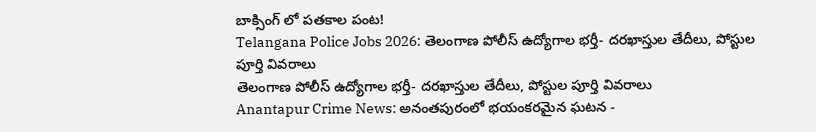బాక్సింగ్ లో పతకాల పంట!
Telangana Police Jobs 2026: తెలంగాణ పోలీస్ ఉద్యోగాల భర్తీ- దరఖాస్తుల తేదీలు, పోస్టుల పూర్తి వివరాలు
తెలంగాణ పోలీస్ ఉద్యోగాల భర్తీ- దరఖాస్తుల తేదీలు, పోస్టుల పూర్తి వివరాలు
Anantapur Crime News: అనంతపురంలో భయంకరమైన ఘటన -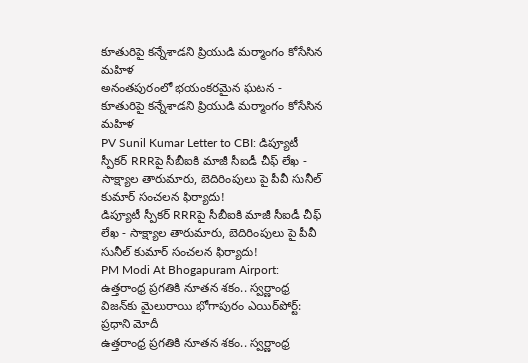కూతురిపై కన్నేశాడని ప్రియుడి మర్మాంగం కోసేసిన మహిళ
అనంతపురంలో భయంకరమైన ఘటన - కూతురిపై కన్నేశాడని ప్రియుడి మర్మాంగం కోసేసిన మహిళ
PV Sunil Kumar Letter to CBI: డిప్యూటీ స్పీకర్ RRRపై సీబీఐకి మాజీ సీఐడీ చీఫ్ లేఖ - సాక్ష్యాల తారుమారు, బెదిరింపులు పై పీవీ సునీల్ కుమార్ సంచలన ఫిర్యాదు!
డిప్యూటీ స్పీకర్ RRRపై సీబీఐకి మాజీ సీఐడీ చీఫ్ లేఖ - సాక్ష్యాల తారుమారు, బెదిరింపులు పై పీవీ సునీల్ కుమార్ సంచలన ఫిర్యాదు!
PM Modi At Bhogapuram Airport: ఉత్తరాంధ్ర ప్రగతికి నూతన శకం.. స్వర్ణాంధ్ర విజన్‌కు మైలురాయి భోగాపురం ఎయిర్‌పోర్ట్: ప్రధాని మోదీ
ఉత్తరాంధ్ర ప్రగతికి నూతన శకం.. స్వర్ణాంధ్ర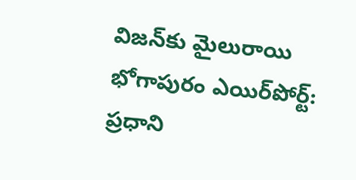విజన్‌కు మైలురాయి భోగాపురం ఎయిర్‌పోర్ట్: ప్రధాని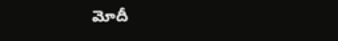మోదీ